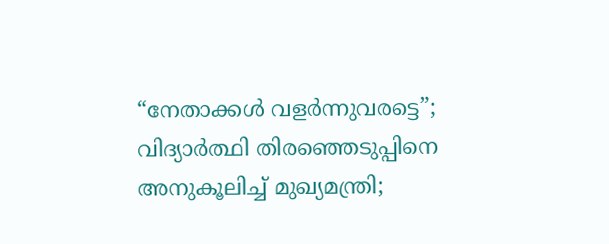“നേതാക്കൾ വളർന്നുവരട്ടെ”; വിദ്യാർത്ഥി തിരഞ്ഞെടുപ്പിനെ അനുകൂലിച്ച് മുഖ്യമന്ത്രി;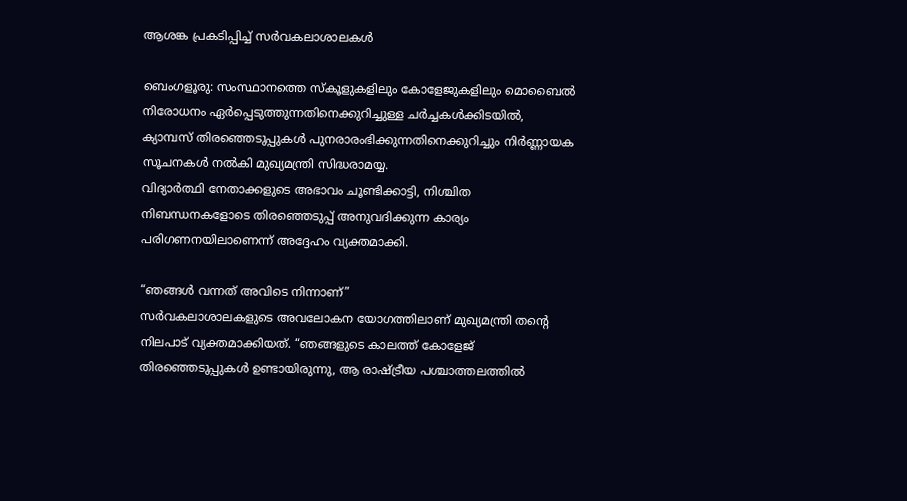ആശങ്ക പ്രകടിപ്പിച്ച് സർവകലാശാലകൾ

ബെംഗളൂരു: സംസ്ഥാനത്തെ സ്കൂളുകളിലും കോളേജുകളിലും മൊബൈൽ നിരോധനം ഏർപ്പെടുത്തുന്നതിനെക്കുറിച്ചുള്ള ചർച്ചകൾക്കിടയിൽ, ക്യാമ്പസ് തിരഞ്ഞെടുപ്പുകൾ പുനരാരംഭിക്കുന്നതിനെക്കുറിച്ചും നിർണ്ണായക സൂചനകൾ നൽകി മുഖ്യമന്ത്രി സിദ്ധരാമയ്യ.
വിദ്യാർത്ഥി നേതാക്കളുടെ അഭാവം ചൂണ്ടിക്കാട്ടി, നിശ്ചിത നിബന്ധനകളോടെ തിരഞ്ഞെടുപ്പ് അനുവദിക്കുന്ന കാര്യം പരിഗണനയിലാണെന്ന് അദ്ദേഹം വ്യക്തമാക്കി.

“ഞങ്ങൾ വന്നത് അവിടെ നിന്നാണ്”
സർവകലാശാലകളുടെ അവലോകന യോഗത്തിലാണ് മുഖ്യമന്ത്രി തന്റെ നിലപാട് വ്യക്തമാക്കിയത്. “ഞങ്ങളുടെ കാലത്ത് കോളേജ് തിരഞ്ഞെടുപ്പുകൾ ഉണ്ടായിരുന്നു, ആ രാഷ്ട്രീയ പശ്ചാത്തലത്തിൽ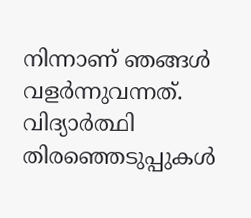നിന്നാണ് ഞങ്ങൾ വളർന്നുവന്നത്. വിദ്യാർത്ഥി തിരഞ്ഞെടുപ്പുകൾ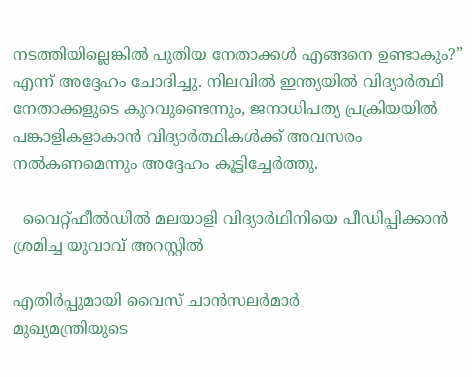നടത്തിയില്ലെങ്കിൽ പുതിയ നേതാക്കൾ എങ്ങനെ ഉണ്ടാകും?” എന്ന് അദ്ദേഹം ചോദിച്ചു. നിലവിൽ ഇന്ത്യയിൽ വിദ്യാർത്ഥി നേതാക്കളുടെ കുറവുണ്ടെന്നും, ജനാധിപത്യ പ്രക്രിയയിൽ പങ്കാളികളാകാൻ വിദ്യാർത്ഥികൾക്ക് അവസരം നൽകണമെന്നും അദ്ദേഹം കൂട്ടിച്ചേർത്തു.

  വൈറ്റ്‌ഫീൽഡിൽ മലയാളി വിദ്യാർഥിനിയെ പീഡിപ്പിക്കാൻ ശ്രമിച്ച യുവാവ് അറസ്റ്റിൽ

എതിർപ്പുമായി വൈസ് ചാൻസലർമാർ
മുഖ്യമന്ത്രിയുടെ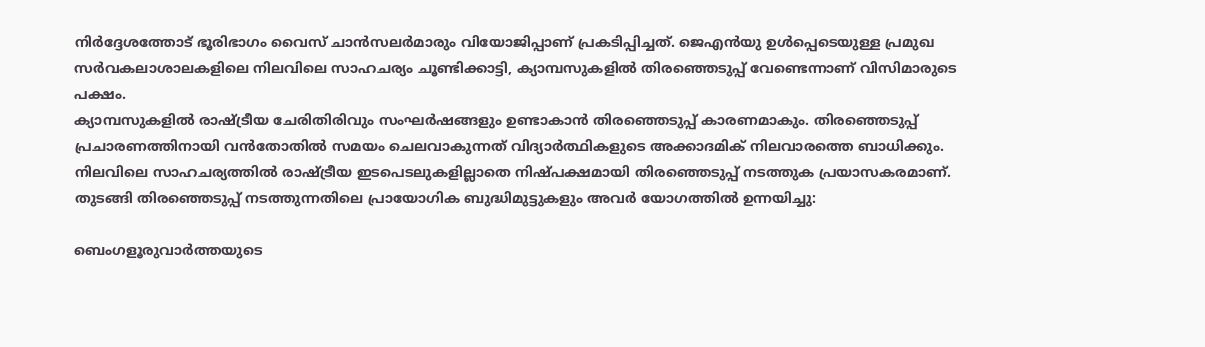നിർദ്ദേശത്തോട് ഭൂരിഭാഗം വൈസ് ചാൻസലർമാരും വിയോജിപ്പാണ് പ്രകടിപ്പിച്ചത്. ജെഎൻയു ഉൾപ്പെടെയുള്ള പ്രമുഖ സർവകലാശാലകളിലെ നിലവിലെ സാഹചര്യം ചൂണ്ടിക്കാട്ടി, ക്യാമ്പസുകളിൽ തിരഞ്ഞെടുപ്പ് വേണ്ടെന്നാണ് വിസിമാരുടെ പക്ഷം.
ക്യാമ്പസുകളിൽ രാഷ്ട്രീയ ചേരിതിരിവും സംഘർഷങ്ങളും ഉണ്ടാകാൻ തിരഞ്ഞെടുപ്പ് കാരണമാകും. തിരഞ്ഞെടുപ്പ് പ്രചാരണത്തിനായി വൻതോതിൽ സമയം ചെലവാകുന്നത് വിദ്യാർത്ഥികളുടെ അക്കാദമിക് നിലവാരത്തെ ബാധിക്കും. നിലവിലെ സാഹചര്യത്തിൽ രാഷ്ട്രീയ ഇടപെടലുകളില്ലാതെ നിഷ്പക്ഷമായി തിരഞ്ഞെടുപ്പ് നടത്തുക പ്രയാസകരമാണ്. തുടങ്ങി തിരഞ്ഞെടുപ്പ് നടത്തുന്നതിലെ പ്രായോഗിക ബുദ്ധിമുട്ടുകളും അവർ യോഗത്തിൽ ഉന്നയിച്ചു:

ബെംഗളൂരുവാർത്തയുടെ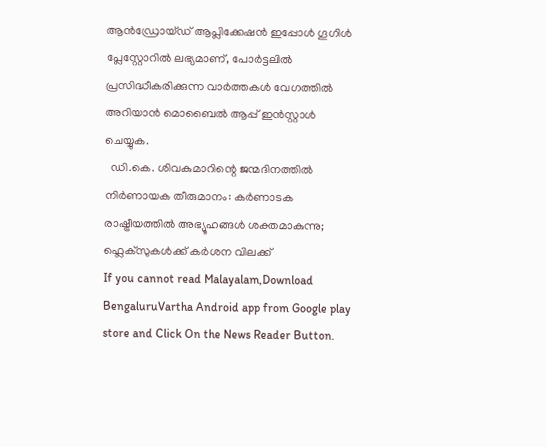ആൻഡ്രോയ്ഡ് ആപ്ലിക്കേഷൻ ഇപ്പോൾ ഗൂഗിൾ പ്ലേസ്റ്റോറിൽ ലഭ്യമാണ്, പോർട്ടലിൽ പ്രസിദ്ധീകരിക്കുന്ന വാർത്തകൾ വേഗത്തിൽ അറിയാൻ മൊബൈൽ ആപ്പ് ഇൻസ്റ്റാൾ ചെയ്യുക.
  ഡി.കെ. ശിവകുമാറിന്റെ ജന്മദിനത്തിൽ നിർണായക തീരുമാനം: കർണാടക രാഷ്ട്രീയത്തിൽ അഭ്യൂഹങ്ങൾ ശക്തമാകുന്നു; ഫ്ലെക്സുകൾക്ക് കർശന വിലക്ക്
If you cannot read Malayalam,Download BengaluruVartha Android app from Google play store and Click On the News Reader Button.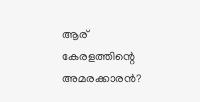ആര് കേരളത്തിന്റെ അമരക്കാരൻ?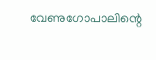വേണുഗോപാലിന്റെ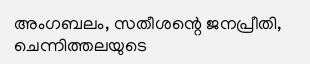അംഗബലം, സതീശന്റെ ജനപ്രീതി, ചെന്നിത്തലയുടെ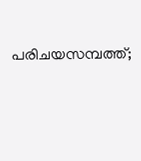പരിചയസമ്പത്ത്;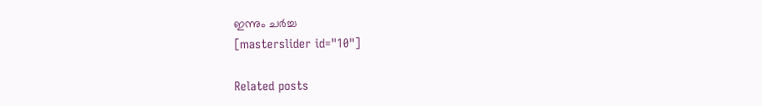ഇന്നും ചര്‍ച്ച
[masterslider id="10"]

Related posts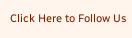Click Here to Follow Us